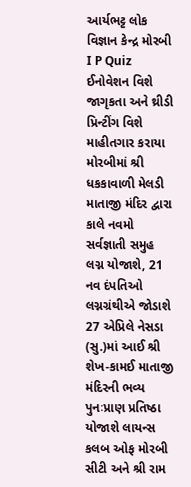આર્યભટ્ટ લોક વિજ્ઞાન કેન્દ્ર મોરબી I P Quiz ઈનોવેશન વિશે જાગૃકતા અને થ્રીડી પ્રિન્ટીંગ વિશે માહીતગાર કરાયા મોરબીમાં શ્રી ધકકાવાળી મેલડી માતાજી મંદિર દ્વારા કાલે નવમો સર્વજ્ઞાતી સમુહ લગ્ન યોજાશે, 21 નવ દંપતિઓ લગ્નગ્રંથીએ જોડાશે 27 એપ્રિલે નેસડા (સુ.)માં આઈ શ્રી શેખ-કામઈ માતાજી મંદિરની ભવ્ય પુનઃપ્રાણ પ્રતિષ્ઠા યોજાશે લાયન્સ કલબ ઓફ મોરબી સીટી અને શ્રી રામ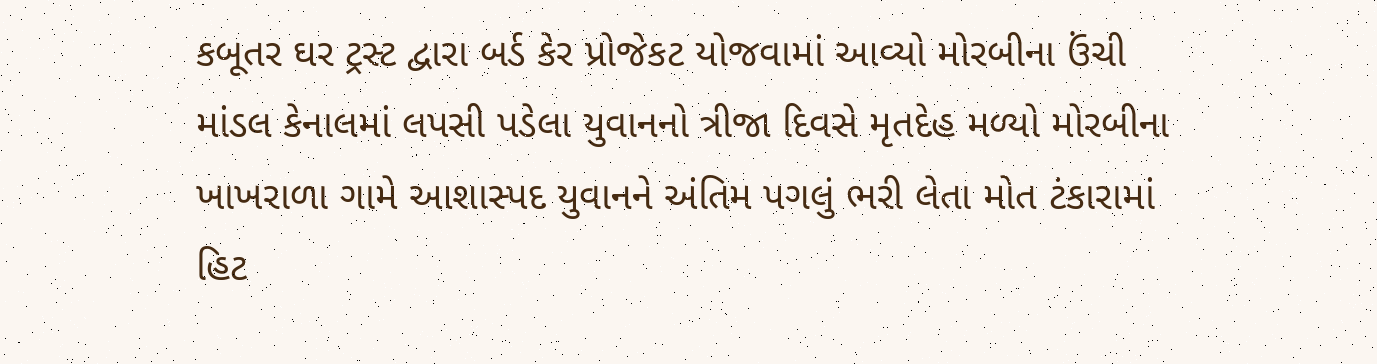કબૂતર ઘર ટ્રસ્ટ દ્વારા બર્ડ કેર પ્રોજેકટ યોજવામાં આવ્યો મોરબીના ઉંચી માંડલ કેનાલમાં લપસી પડેલા યુવાનનો ત્રીજા દિવસે મૃતદેહ મળ્યો મોરબીના ખાખરાળા ગામે આશાસ્પદ યુવાનને અંતિમ પગલું ભરી લેતા મોત ટંકારામાં હિટ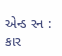એન્ડ રન : કાર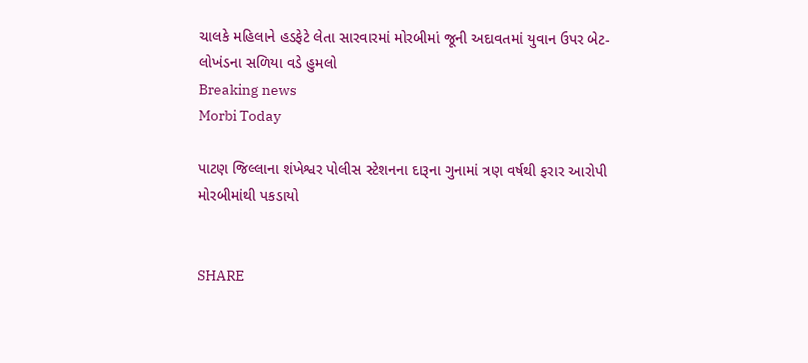ચાલકે મહિલાને હડફેટે લેતા સારવારમાં મોરબીમાં જૂની અદાવતમાં યુવાન ઉપર બેટ-લોખંડના સળિયા વડે હુમલો
Breaking news
Morbi Today

પાટણ જિલ્લાના શંખેશ્વર પોલીસ સ્ટેશનના દારૂના ગુનામાં ત્રણ વર્ષથી ફરાર આરોપી મોરબીમાંથી પકડાયો


SHARE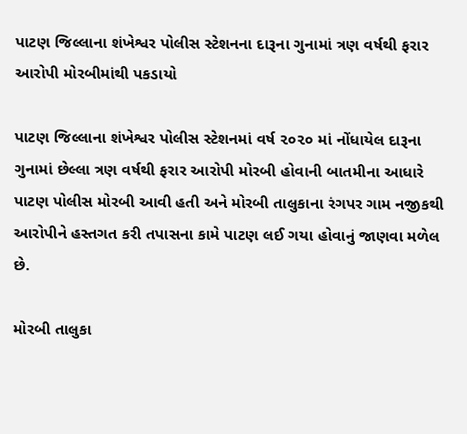પાટણ જિલ્લાના શંખેશ્વર પોલીસ સ્ટેશનના દારૂના ગુનામાં ત્રણ વર્ષથી ફરાર આરોપી મોરબીમાંથી પકડાયો

પાટણ જિલ્લાના શંખેશ્વર પોલીસ સ્ટેશનમાં વર્ષ ૨૦૨૦ માં નોંધાયેલ દારૂના ગુનામાં છેલ્લા ત્રણ વર્ષથી ફરાર આરોપી મોરબી હોવાની બાતમીના આધારે પાટણ પોલીસ મોરબી આવી હતી અને મોરબી તાલુકાના રંગપર ગામ નજીકથી આરોપીને હસ્તગત કરી તપાસના કામે પાટણ લઈ ગયા હોવાનું જાણવા મળેલ છે.

મોરબી તાલુકા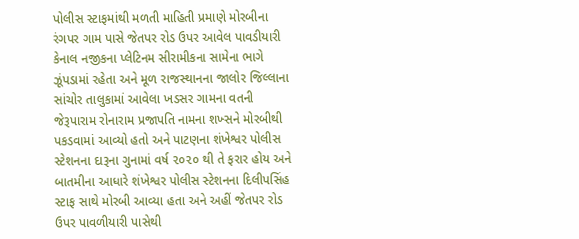પોલીસ સ્ટાફમાંથી મળતી માહિતી પ્રમાણે મોરબીના રંગપર ગામ પાસે જેતપર રોડ ઉપર આવેલ પાવડીયારી કેનાલ નજીકના પ્લેટિનમ સીરામીકના સામેના ભાગે ઝૂંપડામાં રહેતા અને મૂળ રાજસ્થાનના જાલોર જિલ્લાના સાંચોર તાલુકામાં આવેલા ખડસર ગામના વતની જેરૂપારામ રોનારામ પ્રજાપતિ નામના શખ્સને મોરબીથી પકડવામાં આવ્યો હતો અને પાટણના શંખેશ્વર પોલીસ સ્ટેશનના દારૂના ગુનામાં વર્ષ ૨૦૨૦ થી તે ફરાર હોય અને બાતમીના આધારે શંખેશ્વર પોલીસ સ્ટેશનના દિલીપસિંહ સ્ટાફ સાથે મોરબી આવ્યા હતા અને અહીં જેતપર રોડ ઉપર પાવળીયારી પાસેથી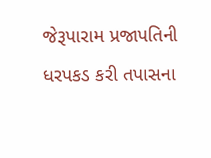જેરૂપારામ પ્રજાપતિની ધરપકડ કરી તપાસના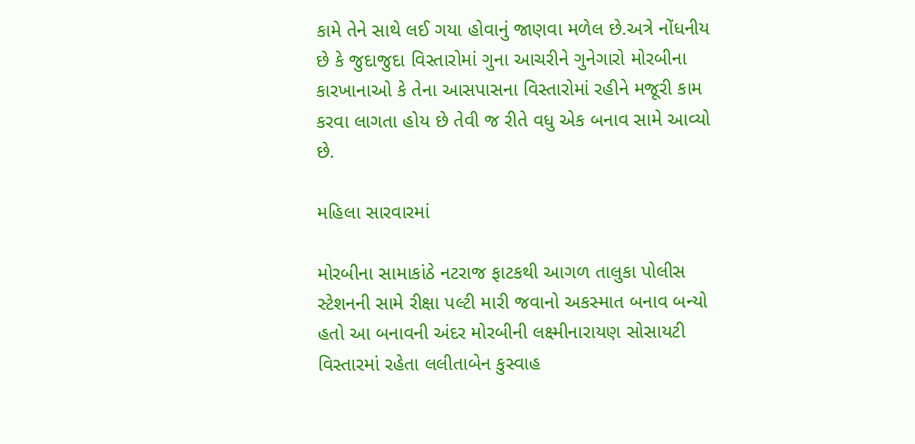કામે તેને સાથે લઈ ગયા હોવાનું જાણવા મળેલ છે.અત્રે નોંધનીય છે કે જુદાજુદા વિસ્તારોમાં ગુના આચરીને ગુનેગારો મોરબીના કારખાનાઓ કે તેના આસપાસના વિસ્તારોમાં રહીને મજૂરી કામ કરવા લાગતા હોય છે તેવી જ રીતે વધુ એક બનાવ સામે આવ્યો છે.

મહિલા સારવારમાં

મોરબીના સામાકાંઠે નટરાજ ફાટકથી આગળ તાલુકા પોલીસ સ્ટેશનની સામે રીક્ષા પલ્ટી મારી જવાનો અકસ્માત બનાવ બન્યો હતો આ બનાવની અંદર મોરબીની લક્ષ્મીનારાયણ સોસાયટી વિસ્તારમાં રહેતા લલીતાબેન કુસ્વાહ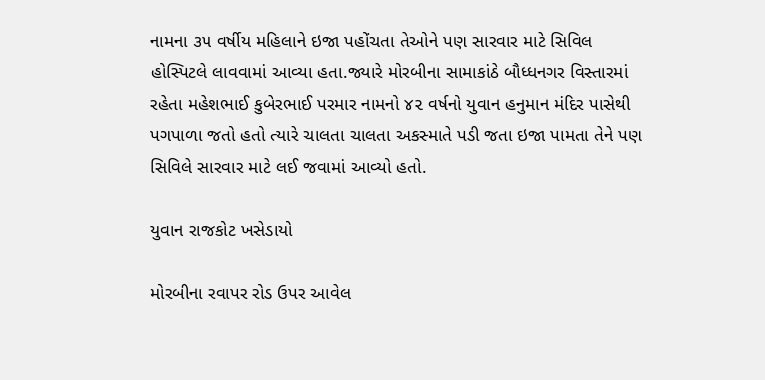નામના ૩૫ વર્ષીય મહિલાને ઇજા પહોંચતા તેઓને પણ સારવાર માટે સિવિલ હોસ્પિટલે લાવવામાં આવ્યા હતા.જ્યારે મોરબીના સામાકાંઠે બૌધ્ધનગર વિસ્તારમાં રહેતા મહેશભાઈ કુબેરભાઈ પરમાર નામનો ૪૨ વર્ષનો યુવાન હનુમાન મંદિર પાસેથી પગપાળા જતો હતો ત્યારે ચાલતા ચાલતા અકસ્માતે પડી જતા ઇજા પામતા તેને પણ સિવિલે સારવાર માટે લઈ જવામાં આવ્યો હતો.

યુવાન રાજકોટ ખસેડાયો

મોરબીના રવાપર રોડ ઉપર આવેલ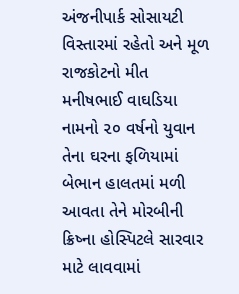અંજનીપાર્ક સોસાયટી વિસ્તારમાં રહેતો અને મૂળ રાજકોટનો મીત મનીષભાઈ વાઘડિયા નામનો ૨૦ વર્ષનો યુવાન તેના ઘરના ફળિયામાં બેભાન હાલતમાં મળી આવતા તેને મોરબીની ક્રિષ્ના હોસ્પિટલે સારવાર માટે લાવવામાં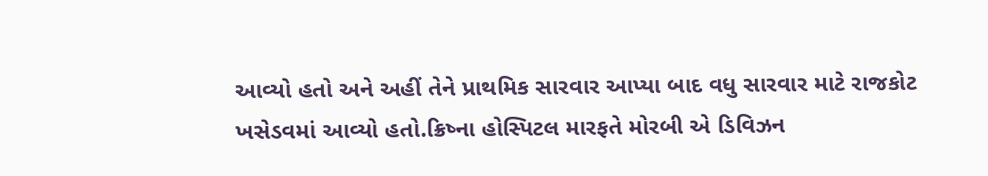આવ્યો હતો અને અહીં તેને પ્રાથમિક સારવાર આપ્યા બાદ વધુ સારવાર માટે રાજકોટ ખસેડવમાં આવ્યો હતો.ક્રિષ્ના હોસ્પિટલ મારફતે મોરબી એ ડિવિઝન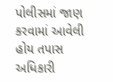પોલીસમાં જાણ કરવામાં આવેલી હોય તપાસ અધિકારી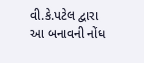વી.કે.પટેલ દ્વારા આ બનાવની નોંધ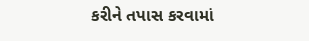કરીને તપાસ કરવામાં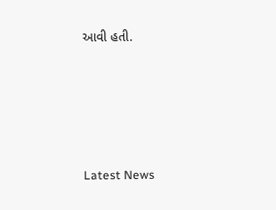આવી હતી.






Latest News